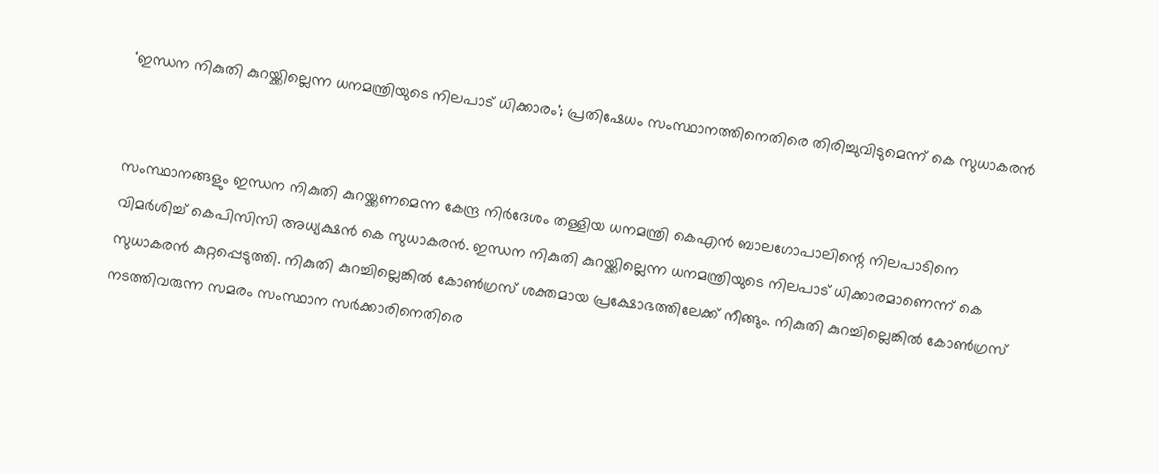'ഇന്ധന നികുതി കുറയ്ക്കില്ലെന്ന ധനമന്ത്രിയുടെ നിലപാട് ധിക്കാരം'; പ്രതിഷേധം സംസ്ഥാനത്തിനെതിരെ തിരിച്ചുവിടുമെന്ന് കെ സുധാകരന്‍


സംസ്ഥാനങ്ങളും ഇന്ധന നികുതി കുറയ്ക്കണമെന്ന കേന്ദ്ര നിര്‍ദേശം തള്ളിയ ധനമന്ത്രി കെഎന്‍ ബാലഗോപാലിന്റെ നിലപാടിനെ വിമര്‍ശിച്ച് കെപിസിസി അധ്യക്ഷന്‍ കെ സുധാകരന്‍. ഇന്ധന നികുതി കുറയ്ക്കില്ലെന്ന ധനമന്ത്രിയുടെ നിലപാട് ധിക്കാരമാണെന്ന് കെ സുധാകരന്‍ കുറ്റപ്പെടുത്തി. നികുതി കുറച്ചില്ലെങ്കില്‍ കോണ്‍ഗ്രസ് ശക്തമായ പ്രക്ഷോഭത്തിലേക്ക് നീങ്ങും. നികുതി കുറച്ചില്ലെങ്കില്‍ കോണ്‍ഗ്രസ് നടത്തിവരുന്ന സമരം സംസ്ഥാന സര്‍ക്കാരിനെതിരെ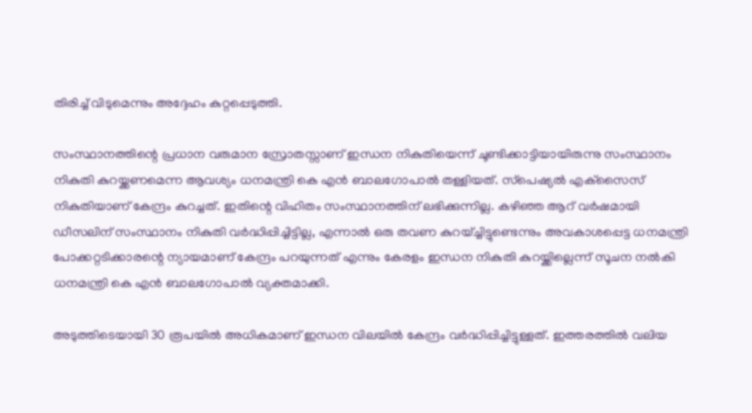തിരിച്ച് വിടുമെന്നും അദ്ദേഹം കുറ്റപ്പെടുത്തി.

സംസ്ഥാനത്തിന്റെ പ്രധാന വരുമാന സ്രോതസ്സാണ് ഇന്ധന നികുതിയെന്ന് ചൂണ്ടിക്കാട്ടിയായിരുന്നു സംസ്ഥാനം നികുതി കുറയ്ക്കണമെന്ന ആവശ്യം ധനമന്ത്രി കെ എന്‍ ബാലഗോപാല്‍ തള്ളിയത്. സ്‌പെഷ്യല്‍ എക്‌സൈസ് നികുതിയാണ് കേന്ദ്രം കുറച്ചത്. ഇതിന്റെ വിഹിതം സംസ്ഥാനത്തിന് ലഭിക്കുന്നില്ല. കഴിഞ്ഞ ആറ് വര്‍ഷമായി ഡീസലിന് സംസ്ഥാനം നികുതി വര്‍ദ്ധിപ്പിച്ചിട്ടില്ല, എന്നാല്‍ ഒരു തവണ കുറയ്ച്ചിട്ടുണ്ടെന്നും അവകാശപ്പെട്ട ധനമന്ത്രി പോക്കറ്റടിക്കാരന്റെ ന്യായമാണ് കേന്ദ്രം പറയുന്നത് എന്നും കേരളം ഇന്ധന നികുതി കുറയ്ക്കില്ലെന്ന് സൂചന നല്‍കി ധനമന്ത്രി കെ എന്‍ ബാലഗോപാല്‍ വ്യക്തമാക്കി.

അടുത്തിടെയായി 30 രൂപയില്‍ അധികമാണ് ഇന്ധന വിലയില്‍ കേന്ദ്രം വര്‍ദ്ധിപ്പിച്ചിട്ടുള്ളത്. ഇത്തരത്തില്‍ വലിയ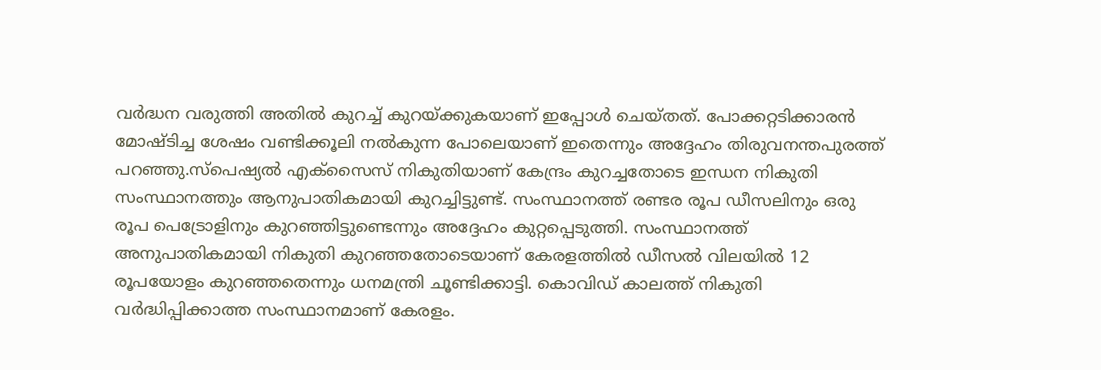വര്‍ദ്ധന വരുത്തി അതില്‍ കുറച്ച് കുറയ്ക്കുകയാണ് ഇപ്പോള്‍ ചെയ്തത്. പോക്കറ്റടിക്കാരന്‍ മോഷ്ടിച്ച ശേഷം വണ്ടിക്കൂലി നല്‍കുന്ന പോലെയാണ് ഇതെന്നും അദ്ദേഹം തിരുവനന്തപുരത്ത് പറഞ്ഞു.സ്‌പെഷ്യല്‍ എക്‌സൈസ് നികുതിയാണ് കേന്ദ്രം കുറച്ചതോടെ ഇന്ധന നികുതി സംസ്ഥാനത്തും ആനുപാതികമായി കുറച്ചിട്ടുണ്ട്. സംസ്ഥാനത്ത് രണ്ടര രൂപ ഡീസലിനും ഒരു രൂപ പെട്രോളിനും കുറഞ്ഞിട്ടുണ്ടെന്നും അദ്ദേഹം കുറ്റപ്പെടുത്തി. സംസ്ഥാനത്ത് അനുപാതികമായി നികുതി കുറഞ്ഞതോടെയാണ് കേരളത്തില്‍ ഡീസല്‍ വിലയില്‍ 12 രൂപയോളം കുറഞ്ഞതെന്നും ധനമന്ത്രി ചൂണ്ടിക്കാട്ടി. കൊവിഡ് കാലത്ത് നികുതി വര്‍ദ്ധിപ്പിക്കാത്ത സംസ്ഥാനമാണ് കേരളം.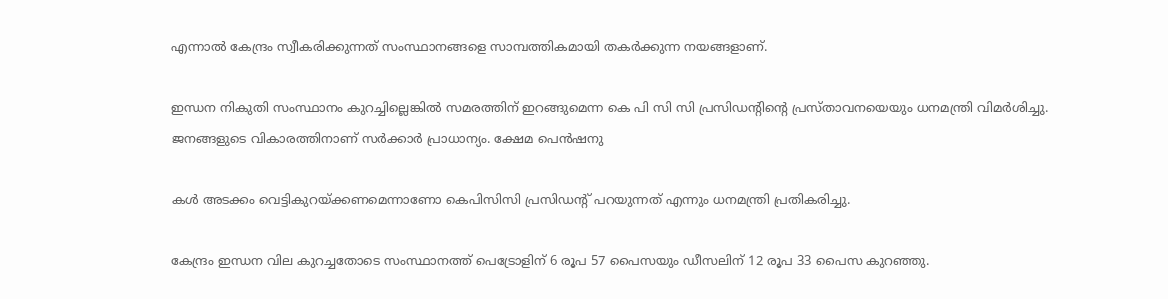എന്നാല്‍ കേന്ദ്രം സ്വീകരിക്കുന്നത് സംസ്ഥാനങ്ങളെ സാമ്പത്തികമായി തകര്‍ക്കുന്ന നയങ്ങളാണ്.

ഇന്ധന നികുതി സംസ്ഥാനം കുറച്ചില്ലെങ്കില്‍ സമരത്തിന് ഇറങ്ങുമെന്ന കെ പി സി സി പ്രസിഡന്റിന്റെ പ്രസ്താവനയെയും ധനമന്ത്രി വിമര്‍ശിച്ചു. ജനങ്ങളുടെ വികാരത്തിനാണ് സര്‍ക്കാര്‍ പ്രാധാന്യം. ക്ഷേമ പെന്‍ഷനു

കള്‍ അടക്കം വെട്ടികുറയ്ക്കണമെന്നാണോ കെപിസിസി പ്രസിഡന്റ് പറയുന്നത് എന്നും ധനമന്ത്രി പ്രതികരിച്ചു.

കേന്ദ്രം ഇന്ധന വില കുറച്ചതോടെ സംസ്ഥാനത്ത് പെട്രോളിന് 6 രൂപ 57 പൈസയും ഡീസലിന് 12 രൂപ 33 പൈസ കുറഞ്ഞു.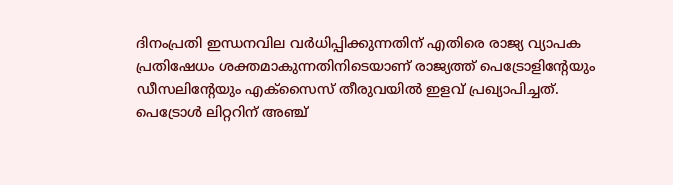ദിനംപ്രതി ഇന്ധനവില വര്‍ധിപ്പിക്കുന്നതിന് എതിരെ രാജ്യ വ്യാപക പ്രതിഷേധം ശക്തമാകുന്നതിനിടെയാണ് രാജ്യത്ത് പെട്രോളിന്റേയും ഡീസലിന്റേയും എക്‌സൈസ് തീരുവയില്‍ ഇളവ് പ്രഖ്യാപിച്ചത്. പെട്രോള്‍ ലിറ്ററിന് അഞ്ച്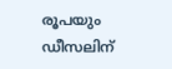രൂപയും ഡീസലിന്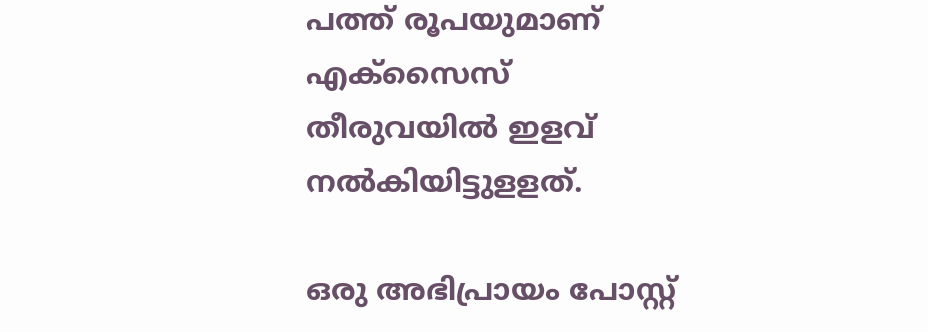പത്ത് രൂപയുമാണ് എക്‌സൈസ് തീരുവയില്‍ ഇളവ് നല്‍കിയിട്ടുളളത്.

ഒരു അഭിപ്രായം പോസ്റ്റ്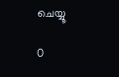ചെയ്യൂ

0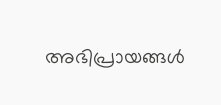അഭിപ്രായങ്ങള്‍